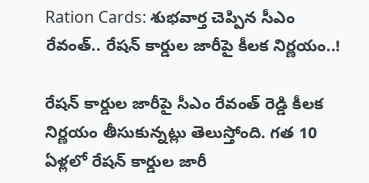Ration Cards: శుభవార్త చెప్పిన సీఎం రేవంత్.. రేషన్ కార్డుల జారీపై కీలక నిర్ణయం..!

రేషన్ కార్డుల జారీపై సీఎం రేవంత్ రెడ్డి కీలక నిర్ణయం తీసుకున్నట్లు తెలుస్తోంది. గత 10 ఏళ్లలో రేషన్ కార్డుల జారీ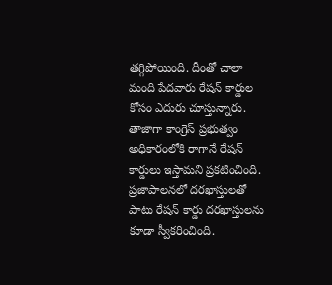తగ్గిపోయింది. దీంతో చాలా మంది పేదవారు రేషన్ కార్డుల కోసం ఎదురు చూస్తున్నారు. తాజాగా కాంగ్రెస్ ప్రభుత్వం అధికారంలోకి రాగానే రేషన్ కార్డులు ఇస్తామని ప్రకటించింది. ప్రజాపాలనలో దరఖాస్తులతో పాటు రేషన్ కార్డు దరఖాస్తులను కూడా స్వీకరించింది.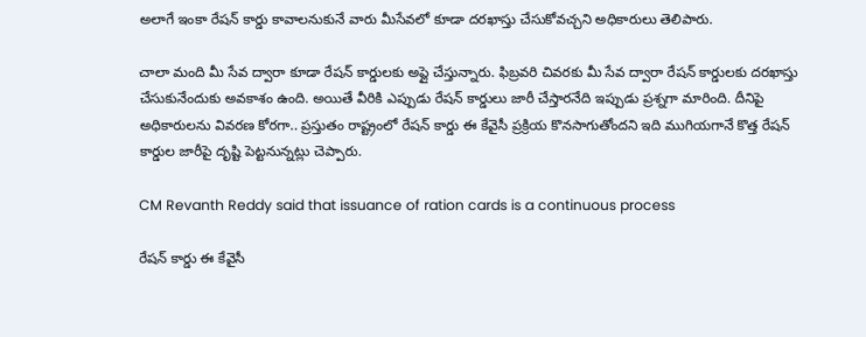అలాగే ఇంకా రేషన్ కార్డు కావాలనుకునే వారు మీసేవలో కూడా దరఖాస్తు చేసుకోవచ్చని అధికారులు తెలిపారు.

చాలా మంది మీ సేవ ద్వారా కూడా రేషన్ కార్డులకు అప్లై చేస్తున్నారు. ఫిబ్రవరి చివరకు మీ సేవ ద్వారా రేషన్ కార్డులకు దరఖాస్తు చేసుకునేందుకు అవకాశం ఉంది. అయితే వీరికి ఎప్పుడు రేషన్ కార్డులు జారీ చేస్తారనేది ఇప్పుడు ప్రశ్నగా మారింది. దీనిపై అధికారులను వివరణ కోరగా.. ప్రస్తుతం రాష్ట్రంలో రేషన్ కార్డు ఈ కేవైసీ ప్రక్రియ కొనసాగుతోందని ఇది ముగియగానే కొత్త రేషన్ కార్డుల జారీపై దృష్టి పెట్టనున్నట్లు చెప్పారు.

CM Revanth Reddy said that issuance of ration cards is a continuous process

రేషన్ కార్డు ఈ కేవైసీ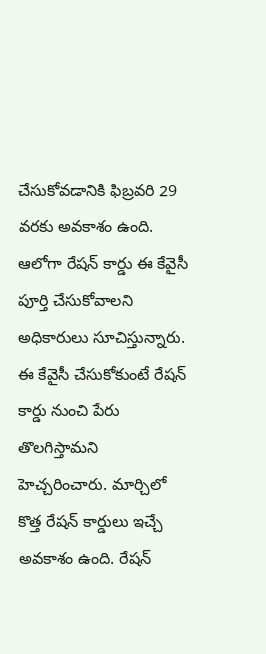చేసుకోవడానికి ఫిబ్రవరి 29 వరకు అవకాశం ఉంది. ఆలోగా రేషన్ కార్డు ఈ కేవైసీ పూర్తి చేసుకోవాలని అధికారులు సూచిస్తున్నారు. ఈ కేవైసీ చేసుకోకుంటే రేషన్ కార్డు నుంచి పేరు తొలగిస్తామని హెచ్చరించారు. మార్చిలో కొత్త రేషన్ కార్డులు ఇచ్చే అవకాశం ఉంది. రేషన్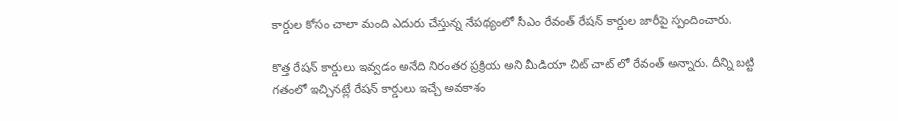కార్డుల కోసం చాలా మంది ఎదురు చేస్తున్న నేపథ్యంలో సీఎం రేవంత్ రేషన్ కార్డుల జారీపై స్పందించారు.

కొత్త రేషన్ కార్డులు ఇవ్వడం అనేది నిరంతర ప్రక్రియ అని మీడియా చిట్ చాట్ లో రేవంత్ అన్నారు. దీన్ని బట్టి గతంలో ఇచ్చినట్లే రేషన్ కార్డులు ఇచ్చే అవకాశం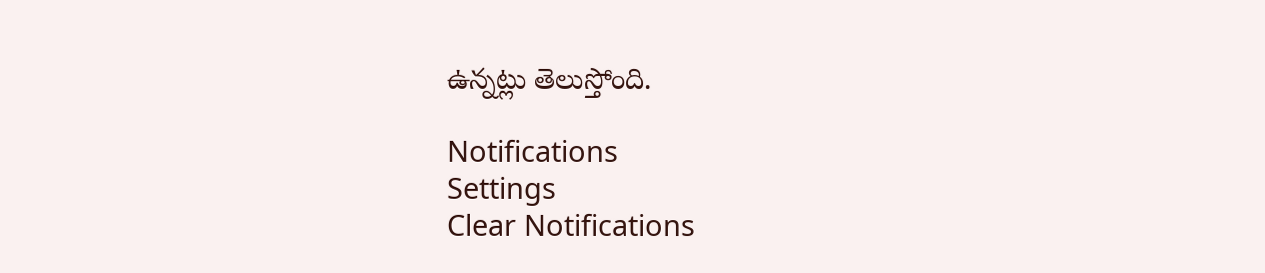ఉన్నట్లు తెలుస్తోంది.

Notifications
Settings
Clear Notifications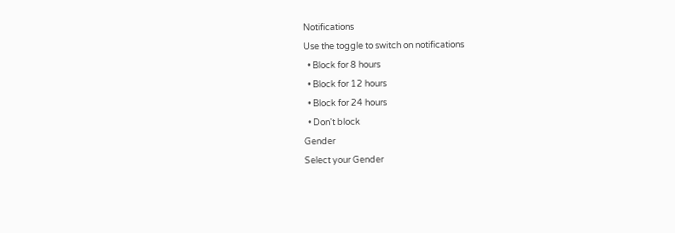Notifications
Use the toggle to switch on notifications
  • Block for 8 hours
  • Block for 12 hours
  • Block for 24 hours
  • Don't block
Gender
Select your Gender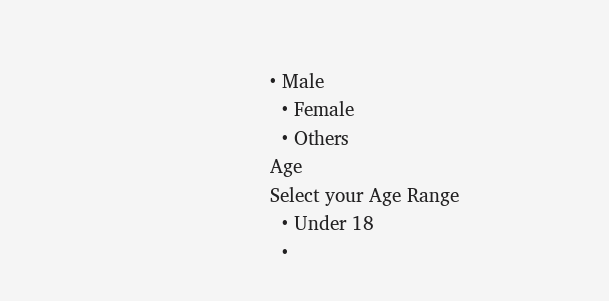• Male
  • Female
  • Others
Age
Select your Age Range
  • Under 18
  •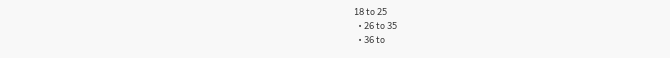18 to 25
  • 26 to 35
  • 36 to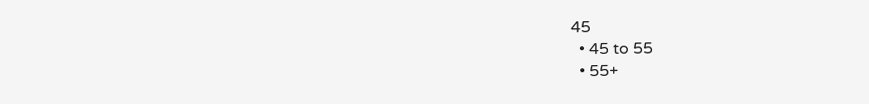45
  • 45 to 55
  • 55+